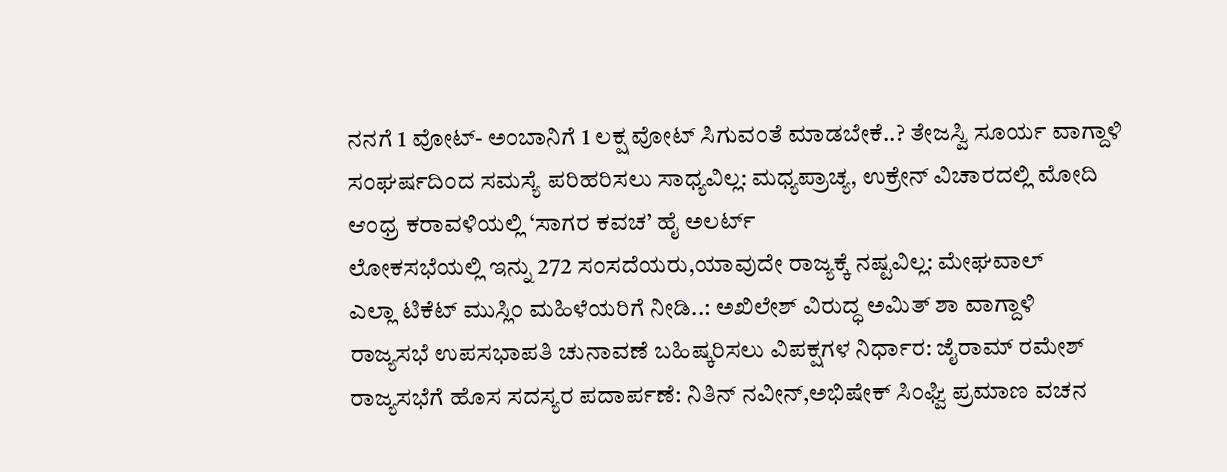ನನಗೆ 1 ವೋಟ್- ಅಂಬಾನಿಗೆ 1 ಲಕ್ಷ ವೋಟ್ ಸಿಗುವಂತೆ ಮಾಡಬೇಕೆ..? ತೇಜಸ್ವಿ ಸೂರ್ಯ ವಾಗ್ದಾಳಿ
ಸಂಘರ್ಷದಿಂದ ಸಮಸ್ಯೆ ಪರಿಹರಿಸಲು ಸಾಧ್ಯವಿಲ್ಲ: ಮಧ್ಯಪ್ರಾಚ್ಯ, ಉಕ್ರೇನ್ ವಿಚಾರದಲ್ಲಿ ಮೋದಿ
ಆಂಧ್ರ ಕರಾವಳಿಯಲ್ಲಿ ‘ಸಾಗರ ಕವಚ’ ಹೈ ಅಲರ್ಟ್
ಲೋಕಸಭೆಯಲ್ಲಿ ಇನ್ನು 272 ಸಂಸದೆಯರು,ಯಾವುದೇ ರಾಜ್ಯಕ್ಕೆ ನಷ್ಟವಿಲ್ಲ: ಮೇಘವಾಲ್
ಎಲ್ಲಾ ಟಿಕೆಟ್ ಮುಸ್ಲಿಂ ಮಹಿಳೆಯರಿಗೆ ನೀಡಿ..: ಅಖಿಲೇಶ್ ವಿರುದ್ಧ ಅಮಿತ್ ಶಾ ವಾಗ್ದಾಳಿ
ರಾಜ್ಯಸಭೆ ಉಪಸಭಾಪತಿ ಚುನಾವಣೆ ಬಹಿಷ್ಕರಿಸಲು ವಿಪಕ್ಷಗಳ ನಿರ್ಧಾರ: ಜೈರಾಮ್ ರಮೇಶ್
ರಾಜ್ಯಸಭೆಗೆ ಹೊಸ ಸದಸ್ಯರ ಪದಾರ್ಪಣೆ: ನಿತಿನ್ ನವೀನ್,ಅಭಿಷೇಕ್ ಸಿಂಘ್ವಿ ಪ್ರಮಾಣ ವಚನ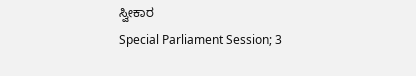ಸ್ವೀಕಾರ
Special Parliament Session; 3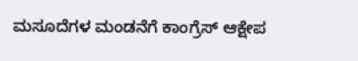ಮಸೂದೆಗಳ ಮಂಡನೆಗೆ ಕಾಂಗ್ರೆಸ್ ಆಕ್ಷೇಪ